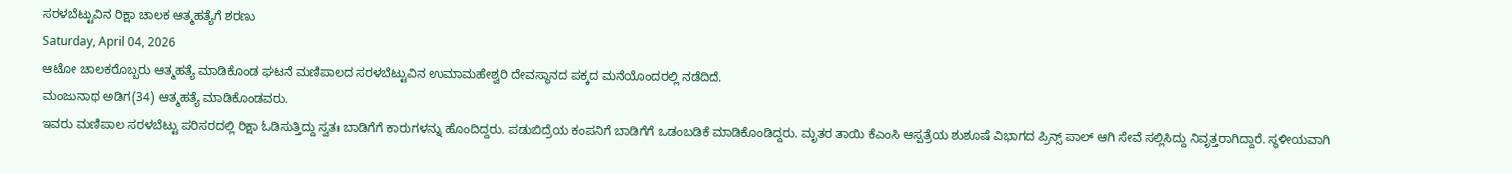ಸರಳಬೆಟ್ಟುವಿನ ರಿಕ್ಷಾ ಚಾಲಕ ಆತ್ಮಹತ್ಯೆಗೆ ಶರಣು
Saturday, April 04, 2026
ಆಟೋ ಚಾಲಕರೊಬ್ಬರು ಆತ್ಮಹತ್ಯೆ ಮಾಡಿಕೊಂಡ ಘಟನೆ ಮಣಿಪಾಲದ ಸರಳಬೆಟ್ಟುವಿನ ಉಮಾಮಹೇಶ್ವರಿ ದೇವಸ್ಥಾನದ ಪಕ್ಕದ ಮನೆಯೊಂದರಲ್ಲಿ ನಡೆದಿದೆ.
ಮಂಜುನಾಥ ಅಡಿಗ(34) ಆತ್ಮಹತ್ಯೆ ಮಾಡಿಕೊಂಡವರು.
ಇವರು ಮಣಿಪಾಲ ಸರಳಬೆಟ್ಟು ಪರಿಸರದಲ್ಲಿ ರಿಕ್ಷಾ ಓಡಿಸುತ್ತಿದ್ದು ಸ್ವತಃ ಬಾಡಿಗೆಗೆ ಕಾರುಗಳನ್ನು ಹೊಂದಿದ್ದರು. ಪಡುಬಿದ್ರೆಯ ಕಂಪನಿಗೆ ಬಾಡಿಗೆಗೆ ಒಡಂಬಡಿಕೆ ಮಾಡಿಕೊಂಡಿದ್ದರು. ಮೃತರ ತಾಯಿ ಕೆಎಂಸಿ ಆಸ್ಪತ್ರೆಯ ಶುಶೂಷೆ ವಿಭಾಗದ ಪ್ರಿನ್ಸ್ ಪಾಲ್ ಆಗಿ ಸೇವೆ ಸಲ್ಲಿಸಿದ್ದು ನಿವೃತ್ತರಾಗಿದ್ದಾರೆ. ಸ್ಥಳೀಯವಾಗಿ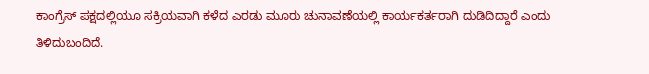ಕಾಂಗ್ರೆಸ್ ಪಕ್ಷದಲ್ಲಿಯೂ ಸಕ್ರಿಯವಾಗಿ ಕಳೆದ ಎರಡು ಮೂರು ಚುನಾವಣೆಯಲ್ಲಿ ಕಾರ್ಯಕರ್ತರಾಗಿ ದುಡಿದಿದ್ದಾರೆ ಎಂದು ತಿಳಿದುಬಂದಿದೆ.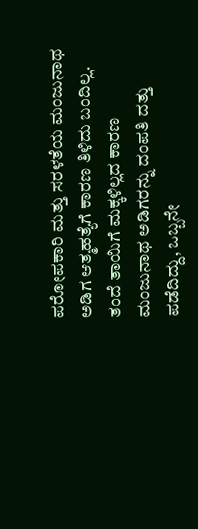ಪರೋಪಕಾರಿ ಮತ್ತು ಸರಳತೆಯ ಮಂಜುನಾಥ ಅಡಿಗ ಆತ್ಮಹತ್ಯೆಗೆ ಕಾರಣ ತಿಳಿದು ಬಂದಿಲ್ಲ. ತಂದೆ ತಾಯಿಗೆ ಮಕ್ಕಳಿಲ್ಲದ ಕಾರಣ ಮಂಜುನಾಥ ಅಡಿಗರನ್ನು ದಂಪತಿ ದತ್ತು ಪಡೆದಿದ್ದು, ಒಬ್ಬನೇ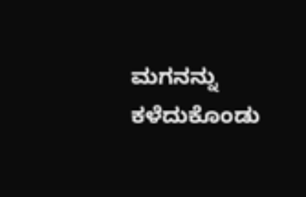ಮಗನನ್ನು ಕಳೆದುಕೊಂಡು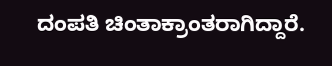ದಂಪತಿ ಚಿಂತಾಕ್ರಾಂತರಾಗಿದ್ದಾರೆ.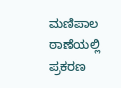ಮಣಿಪಾಲ ಠಾಣೆಯಲ್ಲಿ ಪ್ರಕರಣ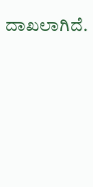ದಾಖಲಾಗಿದೆ.